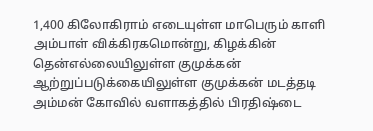1,400 கிலோகிராம் எடையுள்ள மாபெரும் காளி அம்பாள் விக்கிரகமொன்று, கிழக்கின் தென்எல்லையிலுள்ள குமுக்கன் ஆற்றுப்படுக்கையிலுள்ள குமுக்கன் மடத்தடி அம்மன் கோவில் வளாகத்தில் பிரதிஷ்டை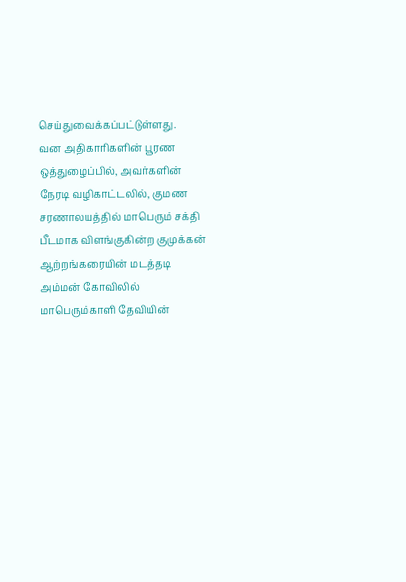செய்துவைக்கப்பட்டுள்ளது.
வன அதிகாரிகளின் பூரண ஒத்துழைப்பில், அவர்களின் நேரடி வழிகாட்டலில், குமண சரணாலயத்தில் மாபெரும் சக்தி பீடமாக விளங்குகின்ற குமுக்கன் ஆற்றங்கரையின் மடத்தடி அம்மன் கோவிலில் மாபெரும்காளி தேவியின்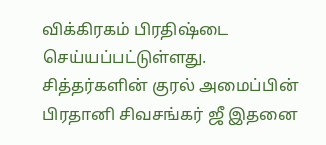விக்கிரகம் பிரதிஷ்டை செய்யப்பட்டுள்ளது.
சித்தர்களின் குரல் அமைப்பின் பிரதானி சிவசங்கர் ஜீ இதனை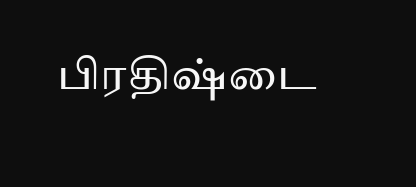பிரதிஷ்டை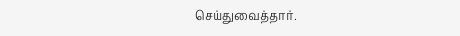செய்துவைத்தார்.